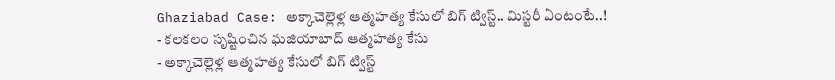Ghaziabad Case: అక్కాచెల్లెళ్ల ఆత్మహత్య కేసులో బిగ్ ట్విస్ట్.. మిస్టరీ ఏంటంటే..!
- కలకలం సృష్టించిన ఘజియాబాద్ ఆత్మహత్య కేసు
- అక్కాచెల్లెళ్ల ఆత్మహత్య కేసులో బిగ్ ట్విస్ట్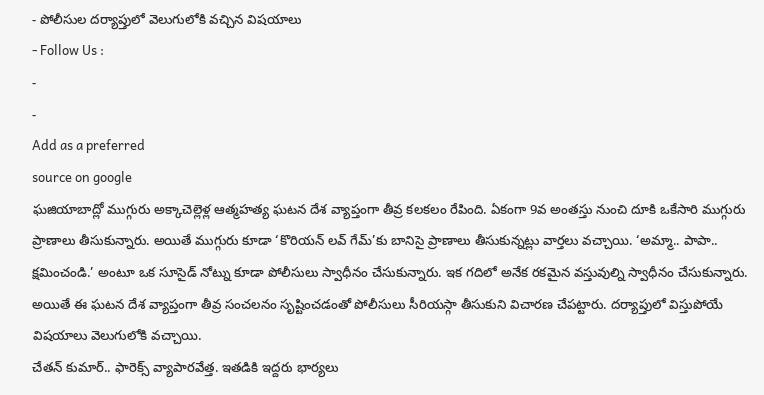- పోలీసుల దర్యాప్తులో వెలుగులోకి వచ్చిన విషయాలు
- Follow Us :
-
-
Add as a preferred
source on google
ఘజియాబాద్లో ముగ్గురు అక్కాచెల్లెళ్ల ఆత్మహత్య ఘటన దేశ వ్యాప్తంగా తీవ్ర కలకలం రేపింది. ఏకంగా 9వ అంతస్తు నుంచి దూకి ఒకేసారి ముగ్గురు ప్రాణాలు తీసుకున్నారు. అయితే ముగ్గురు కూడా ‘కొరియన్ లవ్ గేమ్’కు బానిసై ప్రాణాలు తీసుకున్నట్లు వార్తలు వచ్చాయి. ‘అమ్మా.. పాపా.. క్షమించండి.’ అంటూ ఒక సూసైడ్ నోట్ను కూడా పోలీసులు స్వాధీనం చేసుకున్నారు. ఇక గదిలో అనేక రకమైన వస్తువుల్ని స్వాధీనం చేసుకున్నారు. అయితే ఈ ఘటన దేశ వ్యాప్తంగా తీవ్ర సంచలనం సృష్టించడంతో పోలీసులు సీరియస్గా తీసుకుని విచారణ చేపట్టారు. దర్యాప్తులో విస్తుపోయే విషయాలు వెలుగులోకి వచ్చాయి.
చేతన్ కుమార్.. ఫారెక్స్ వ్యాపారవేత్త. ఇతడికి ఇద్దరు భార్యలు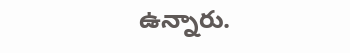ఉన్నారు.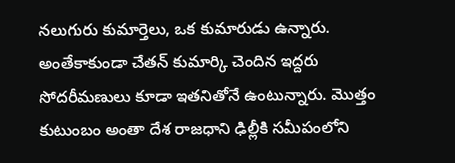నలుగురు కుమార్తెలు, ఒక కుమారుడు ఉన్నారు. అంతేకాకుండా చేతన్ కుమార్కి చెందిన ఇద్దరు సోదరీమణులు కూడా ఇతనితోనే ఉంటున్నారు. మొత్తం కుటుంబం అంతా దేశ రాజధాని ఢిల్లీకి సమీపంలోని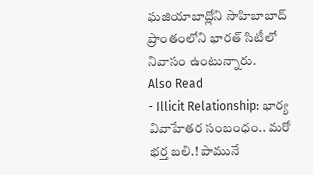ఘజియాబాద్లోని సాహిబాబాద్ ప్రాంతంలోని భారత్ సిటీలో నివాసం ఉంటున్నారు.
Also Read
- Illicit Relationship: భార్య వివాహేతర సంబంధం.. మరో భర్త బలి.! పామునే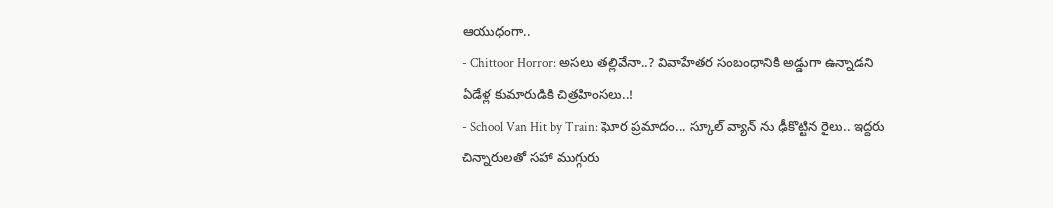ఆయుధంగా..
- Chittoor Horror: అసలు తల్లివేనా..? వివాహేతర సంబంధానికి అడ్డుగా ఉన్నాడని ఏడేళ్ల కుమారుడికి చిత్రహింసలు..!
- School Van Hit by Train: ఘోర ప్రమాదం... స్కూల్ వ్యాన్ ను ఢీకొట్టిన రైలు.. ఇద్దరు చిన్నారులతో సహా ముగ్గురు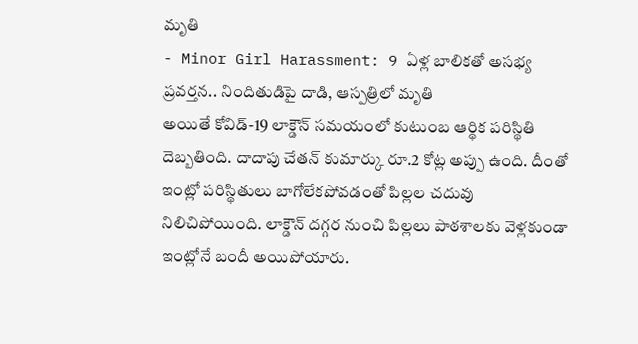మృతి
- Minor Girl Harassment: 9 ఏళ్ల బాలికతో అసభ్య ప్రవర్తన.. నిందితుడిపై దాడి, ఆస్పత్రిలో మృతి
అయితే కోవిడ్-19 లాక్డౌన్ సమయంలో కుటుంబ ఆర్థిక పరిస్థితి దెబ్బతింది. దాదాపు చేతన్ కుమార్కు రూ.2 కోట్ల అప్పు ఉంది. దీంతో ఇంట్లో పరిస్థితులు బాగోలేకపోవడంతో పిల్లల చదువు నిలిచిపోయింది. లాక్డౌన్ దగ్గర నుంచి పిల్లలు పాఠశాలకు వెళ్లకుండా ఇంట్లోనే బందీ అయిపోయారు.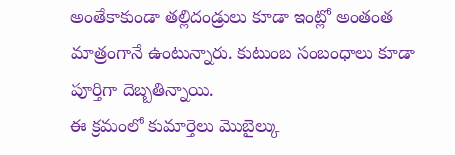అంతేకాకుండా తల్లిదండ్రులు కూడా ఇంట్లో అంతంత మాత్రంగానే ఉంటున్నారు. కుటుంబ సంబంధాలు కూడా పూర్తిగా దెబ్బతిన్నాయి.
ఈ క్రమంలో కుమార్తెలు మొబైల్కు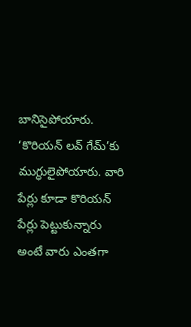బానిసైపోయారు. ‘కొరియన్ లవ్ గేమ్’కు ముగ్ధులైపోయారు. వారి పేర్లు కూడా కొరియన్ పేర్లు పెట్టుకున్నారు అంటే వారు ఎంతగా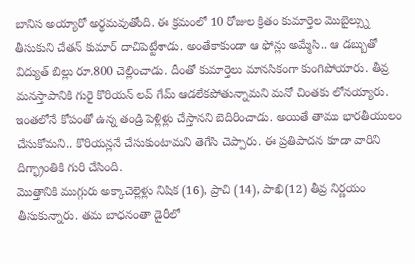బానిస అయ్యారో అర్థమవుతోంది. ఈ క్రమంలో 10 రోజుల క్రితం కుమార్తెల మొబైల్స్ను తీసుకుని చేతన్ కుమార్ దాచిపెట్టేశాడు. అంతేకాకుండా ఆ ఫోన్లు అమ్మేసి.. ఆ డబ్బుతో విద్యుత్ బిల్లు రూ.800 చెల్లించాడు. దీంతో కుమార్తెలు మానసికంగా కుంగిపోయారు. తీవ్ర మనస్తాపానికి గురై కొరియన్ లవ్ గేమ్ ఆడలేకపోతున్నామని మనో చింతకు లోనయ్యారు. ఇంతలోనే కోపంతో ఉన్న తండ్రి పెళ్లిళ్లు చేస్తానని బెదిరించాడు. అయితే తాము భారతీయులం చేసుకోమని.. కొరియన్లనే చేసుకుంటామని తెగేసి చెప్పారు. ఈ ప్రతిపాదన కూడా వారిని దిగ్భ్రాంతికి గురి చేసింది.
మొత్తానికి ముగ్గురు అక్కాచెల్లెళ్లు నిషిక (16), ప్రాచి (14), పాఖి(12) తీవ్ర నిర్ణయం తీసుకున్నారు. తమ బాధనంతా డైరీలో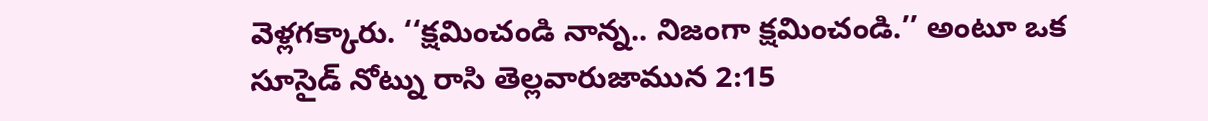వెళ్లగక్కారు. ‘‘క్షమించండి నాన్న.. నిజంగా క్షమించండి.’’ అంటూ ఒక సూసైడ్ నోట్ను రాసి తెల్లవారుజామున 2:15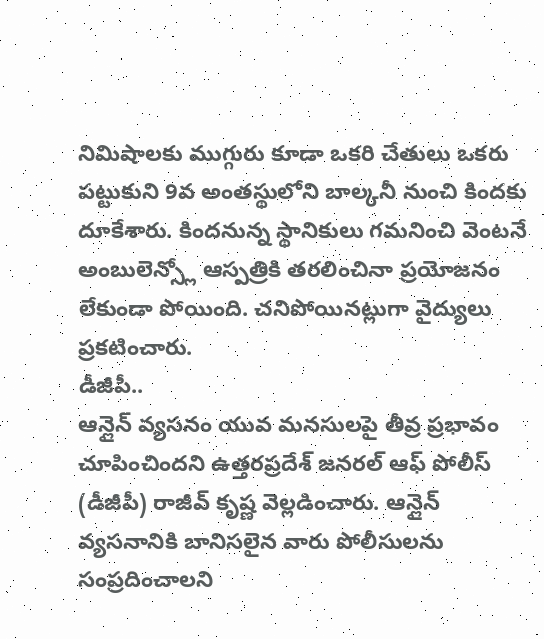నిమిషాలకు ముగ్గురు కూడా ఒకరి చేతులు ఒకరు పట్టుకుని 9వ అంతస్థులోని బాల్కనీ నుంచి కిందకు దూకేశారు. కిందనున్న స్థానికులు గమనించి వెంటనే అంబులెన్స్లో ఆస్పత్రికి తరలించినా ప్రయోజనం లేకుండా పోయింది. చనిపోయినట్లుగా వైద్యులు ప్రకటించారు.
డీజీపీ..
ఆన్లైన్ వ్యసనం యువ మనసులపై తీవ్ర ప్రభావం చూపించిందని ఉత్తరప్రదేశ్ జనరల్ ఆఫ్ పోలీస్ (డీజీపీ) రాజీవ్ కృష్ణ వెల్లడించారు. ఆన్లైన్ వ్యసనానికి బానిసలైన వారు పోలీసులను సంప్రదించాలని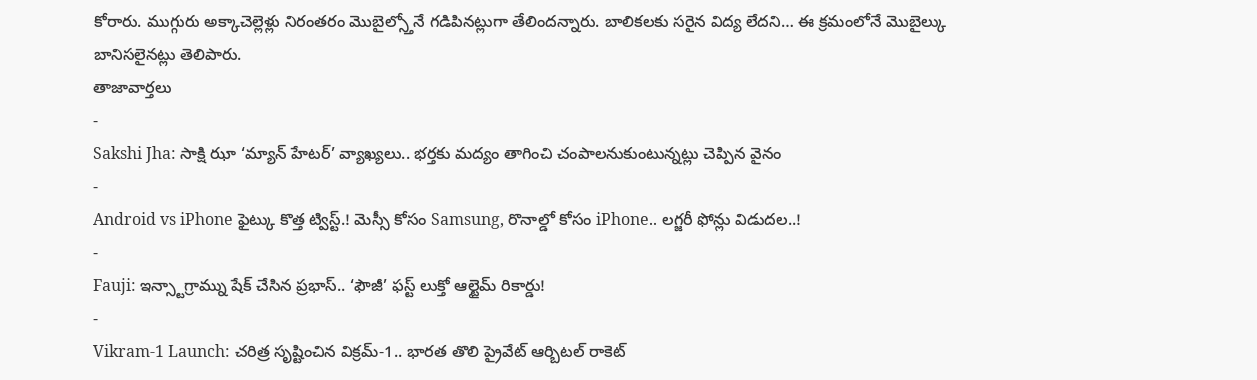కోరారు. ముగ్గురు అక్కాచెల్లెళ్లు నిరంతరం మొబైల్స్తోనే గడిపినట్లుగా తేలిందన్నారు. బాలికలకు సరైన విద్య లేదని… ఈ క్రమంలోనే మొబైల్కు బానిసలైనట్లు తెలిపారు.
తాజావార్తలు
-
Sakshi Jha: సాక్షి ఝా ‘మ్యాన్ హేటర్’ వ్యాఖ్యలు.. భర్తకు మద్యం తాగించి చంపాలనుకుంటున్నట్లు చెప్పిన వైనం
-
Android vs iPhone ఫైట్కు కొత్త ట్విస్ట్.! మెస్సీ కోసం Samsung, రొనాల్డో కోసం iPhone.. లగ్జరీ ఫోన్లు విడుదల..!
-
Fauji: ఇన్స్టాగ్రామ్ను షేక్ చేసిన ప్రభాస్.. ‘ఫౌజీ’ ఫస్ట్ లుక్తో ఆల్టైమ్ రికార్డు!
-
Vikram-1 Launch: చరిత్ర సృష్టించిన విక్రమ్-1.. భారత తొలి ప్రైవేట్ ఆర్బిటల్ రాకెట్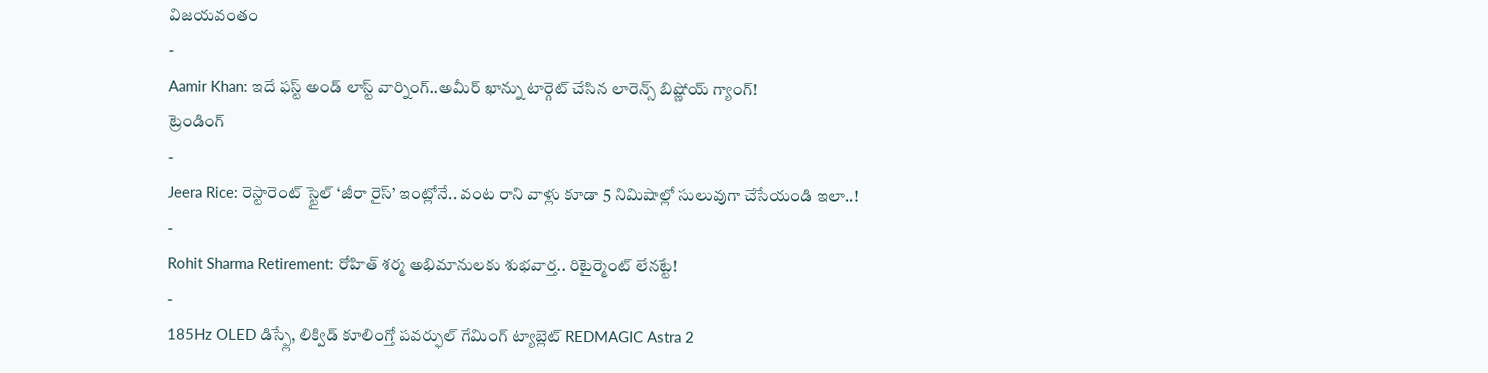విజయవంతం
-
Aamir Khan: ఇదే ఫస్ట్ అండ్ లాస్ట్ వార్నింగ్..అమీర్ ఖాన్ను టార్గెట్ చేసిన లారెన్స్ బిష్ణోయ్ గ్యాంగ్!
ట్రెండింగ్
-
Jeera Rice: రెస్టారెంట్ స్టైల్ ‘జీరా రైస్’ ఇంట్లోనే.. వంట రాని వాళ్లు కూడా 5 నిమిషాల్లో సులువుగా చేసేయండి ఇలా..!
-
Rohit Sharma Retirement: రోహిత్ శర్మ అభిమానులకు శుభవార్త.. రిటైర్మెంట్ లేనట్టే!
-
185Hz OLED డిస్ప్లే, లిక్విడ్ కూలింగ్తో పవర్ఫుల్ గేమింగ్ ట్యాబ్లెట్ REDMAGIC Astra 2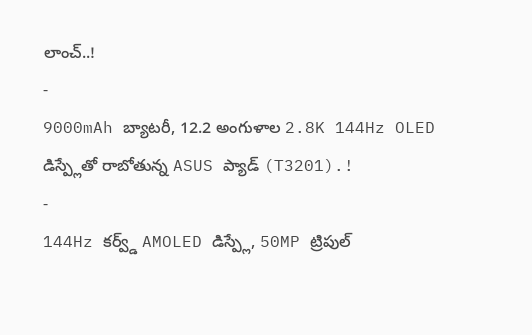లాంచ్..!
-
9000mAh బ్యాటరీ, 12.2 అంగుళాల 2.8K 144Hz OLED డిస్ప్లేతో రాబోతున్న ASUS ప్యాడ్ (T3201).!
-
144Hz కర్వ్డ్ AMOLED డిస్ప్లే, 50MP ట్రిపుల్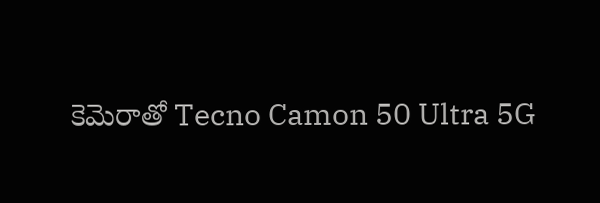కెమెరాతో Tecno Camon 50 Ultra 5G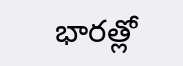భారత్లో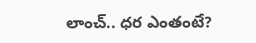లాంచ్.. ధర ఎంతంటే?